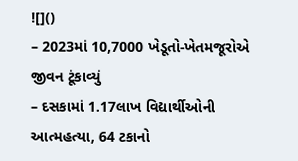![]()
– 2023માં 10,7000 ખેડૂતો-ખેતમજૂરોએ જીવન ટૂંકાવ્યું
– દસકામાં 1.17લાખ વિદ્યાર્થીઓની આત્મહત્યા, 64 ટકાનો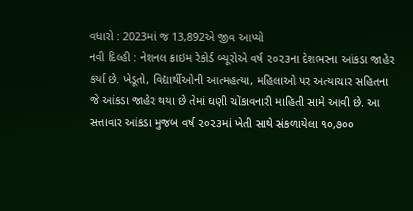વધારો : 2023માં જ 13,892એ જીવ આપ્યો
નવી દિલ્હી : નેશનલ ક્રાઇમ રેકોર્ડ બ્યૂરોએ વર્ષ ૨૦૨૩ના દેશભરના આંકડા જાહેર કર્યા છે. ખેડૂતો, વિદ્યાર્થીઓની આત્મહત્યા, મહિલાઓ પર અત્યાચાર સહિતના જે આંકડા જાહેર થયા છે તેમાં ઘણી ચોંકાવનારી માહિતી સામે આવી છે. આ સત્તાવાર આંકડા મુજબ વર્ષ ૨૦૨૩માં ખેતી સાથે સંકળાયેલા ૧૦,૭૦૦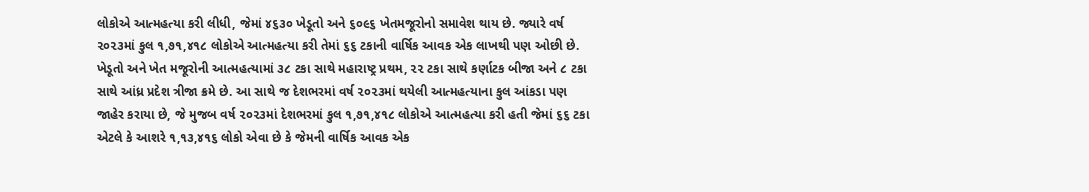લોકોએ આત્મહત્યા કરી લીધી, જેમાં ૪૬૩૦ ખેડૂતો અને ૬૦૯૬ ખેતમજૂરોનો સમાવેશ થાય છે. જ્યારે વર્ષ ૨૦૨૩માં કુલ ૧,૭૧,૪૧૮ લોકોએ આત્મહત્યા કરી તેમાં ૬૬ ટકાની વાર્ષિક આવક એક લાખથી પણ ઓછી છે.
ખેડૂતો અને ખેત મજૂરોની આત્મહત્યામાં ૩૮ ટકા સાથે મહારાષ્ટ્ર પ્રથમ, ૨૨ ટકા સાથે કર્ણાટક બીજા અને ૮ ટકા સાથે આંધ્ર પ્રદેશ ત્રીજા ક્રમે છે. આ સાથે જ દેશભરમાં વર્ષ ૨૦૨૩માં થયેલી આત્મહત્યાના કુલ આંકડા પણ જાહેર કરાયા છે, જે મુજબ વર્ષ ૨૦૨૩માં દેશભરમાં કુલ ૧,૭૧,૪૧૮ લોકોએ આત્મહત્યા કરી હતી જેમાં ૬૬ ટકા એટલે કે આશરે ૧,૧૩,૪૧૬ લોકો એવા છે કે જેમની વાર્ષિક આવક એક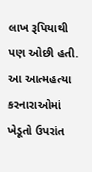લાખ રૂપિયાથી પણ ઓછી હતી. આ આત્મહત્યા કરનારાઓમાં ખેડૂતો ઉપરાંત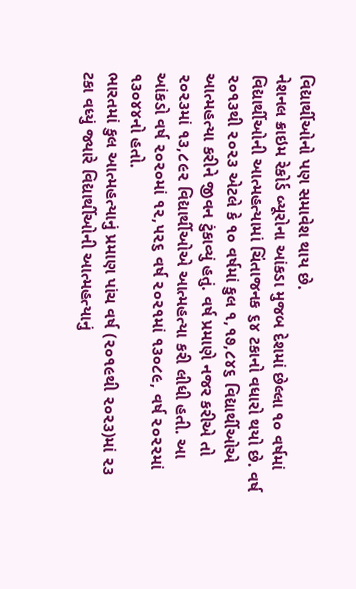વિદ્યાર્થીઓનો પણ સમાવેશ થાય છે.
નેશનલ ક્રાઇમ રેકોર્ડ બ્યૂરોના આંકડા મુજબ દેશમાં છેલ્લા ૧૦ વર્ષમાં વિદ્યાર્થીઓની આત્મહત્યામાં ચિંતાજનક ૬૪ ટકાનો વધારો થયો છે. વર્ષ ૨૦૧૩થી ૨૦૨૩ એટલે કે ૧૦ વર્ષમાં કુલ ૧,૧૭,૮૪૬ વિદ્યાર્થીઓએ આત્મહત્યા કરીને જીવન ટુંકાવ્યું હતું. વર્ષ પ્રમાણે નજર કરીએ તો ૨૦૨૩માં ૧૩,૮૯૨ વિદ્યાર્થીઓએ આત્મહત્યા કરી લીધી હતી. આ આંકડો વર્ષ ૨૦૨૦માં ૧૨,૫૨૬ વર્ષ ૨૦૨૧માં ૧૩૦૮૯, વર્ષ ૨૦૨૨માં ૧૩૦૪૪નો હતો.
ભારતમાં કુલ આત્મહત્યાનું પ્રમાણ પાંચ વર્ષ (૨૦૧૯થી ૨૦૨૩)માં ૨૩ ટકા વધ્યું જ્યારે વિદ્યાર્થીઓની આત્મહત્યાનું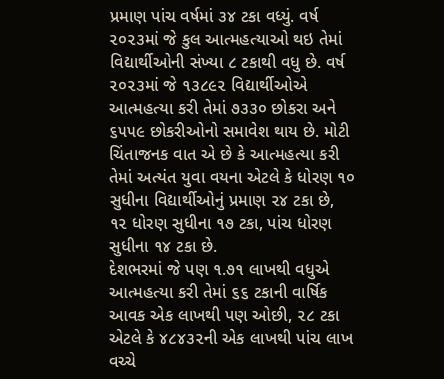પ્રમાણ પાંચ વર્ષમાં ૩૪ ટકા વધ્યું. વર્ષ ૨૦૨૩માં જે કુલ આત્મહત્યાઓ થઇ તેમાં વિદ્યાર્થીઓની સંખ્યા ૮ ટકાથી વધુ છે. વર્ષ ૨૦૨૩માં જે ૧૩૮૯૨ વિદ્યાર્થીઓએ આત્મહત્યા કરી તેમાં ૭૩૩૦ છોકરા અને ૬૫૫૯ છોકરીઓનો સમાવેશ થાય છે. મોટી ચિંતાજનક વાત એ છે કે આત્મહત્યા કરી તેમાં અત્યંત યુવા વયના એટલે કે ધોરણ ૧૦ સુધીના વિદ્યાર્થીઓનું પ્રમાણ ૨૪ ટકા છે, ૧૨ ધોરણ સુધીના ૧૭ ટકા, પાંચ ધોરણ સુધીના ૧૪ ટકા છે.
દેશભરમાં જે પણ ૧.૭૧ લાખથી વધુએ આત્મહત્યા કરી તેમાં ૬૬ ટકાની વાર્ષિક આવક એક લાખથી પણ ઓછી, ૨૮ ટકા એટલે કે ૪૮૪૩૨ની એક લાખથી પાંચ લાખ વચ્ચે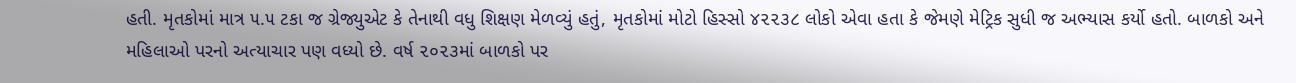હતી. મૃતકોમાં માત્ર ૫.૫ ટકા જ ગ્રેજ્યુએટ કે તેનાથી વધુ શિક્ષણ મેળવ્યું હતું, મૃતકોમાં મોટો હિસ્સો ૪૨૨૩૮ લોકો એવા હતા કે જેમણે મેટ્રિક સુધી જ અભ્યાસ કર્યો હતો. બાળકો અને મહિલાઓ પરનો અત્યાચાર પણ વધ્યો છે. વર્ષ ૨૦૨૩માં બાળકો પર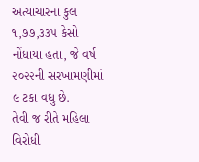અત્યાચારના કુલ ૧,૭૭,૩૩૫ કેસો નોંધાયા હતા, જે વર્ષ ૨૦૨૨ની સરખામણીમાં ૯ ટકા વધુ છે.
તેવી જ રીતે મહિલા વિરોધી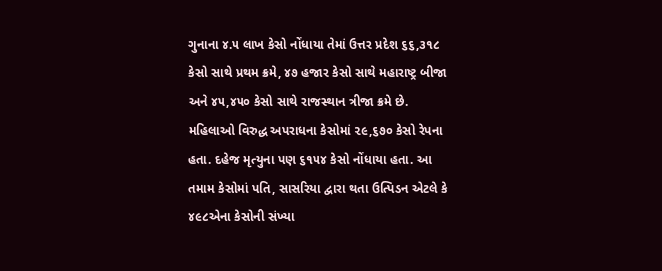ગુનાના ૪.૫ લાખ કેસો નોંધાયા તેમાં ઉત્તર પ્રદેશ ૬૬,૩૧૮ કેસો સાથે પ્રથમ ક્રમે, ૪૭ હજાર કેસો સાથે મહારાષ્ટ્ર બીજા અને ૪૫,૪૫૦ કેસો સાથે રાજસ્થાન ત્રીજા ક્રમે છે. મહિલાઓ વિરુદ્ધ અપરાધના કેસોમાં ૨૯,૬૭૦ કેસો રેપના હતા. દહેજ મૃત્યુના પણ ૬૧૫૪ કેસો નોંધાયા હતા. આ તમામ કેસોમાં પતિ, સાસરિયા દ્વારા થતા ઉત્પિડન એટલે કે ૪૯૮એના કેસોની સંખ્યા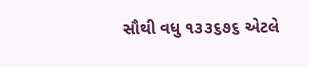સૌથી વધુ ૧૩૩૬૭૬ એટલે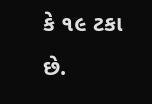કે ૧૯ ટકા છે.